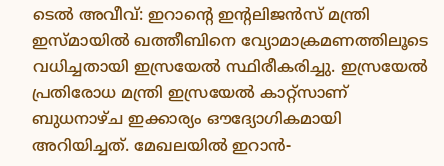ടെൽ അവീവ്: ഇറാന്റെ ഇന്റലിജൻസ് മന്ത്രി ഇസ്മായിൽ ഖത്തീബിനെ വ്യോമാക്രമണത്തിലൂടെ വധിച്ചതായി ഇസ്രയേൽ സ്ഥിരീകരിച്ചു. ഇസ്രയേൽ പ്രതിരോധ മന്ത്രി ഇസ്രയേൽ കാറ്റ്സാണ് ബുധനാഴ്ച ഇക്കാര്യം ഔദ്യോഗികമായി അറിയിച്ചത്. മേഖലയിൽ ഇറാൻ-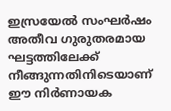ഇസ്രയേൽ സംഘർഷം അതീവ ഗുരുതരമായ ഘട്ടത്തിലേക്ക് നീങ്ങുന്നതിനിടെയാണ് ഈ നിർണായക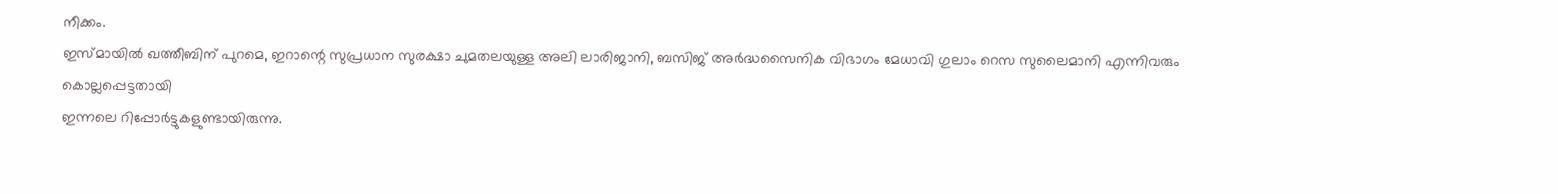നീക്കം.
ഇസ്മായിൽ ഖത്തീബിന് പുറമെ, ഇറാന്റെ സുപ്രധാന സുരക്ഷാ ചുമതലയുള്ള അലി ലാരിജാനി, ബസിജ് അർദ്ധസൈനിക വിഭാഗം മേധാവി ഗുലാം റെസ സുലൈമാനി എന്നിവരും കൊല്ലപ്പെട്ടതായി
ഇന്നലെ റിപ്പോർട്ടുകളുണ്ടായിരുന്നു.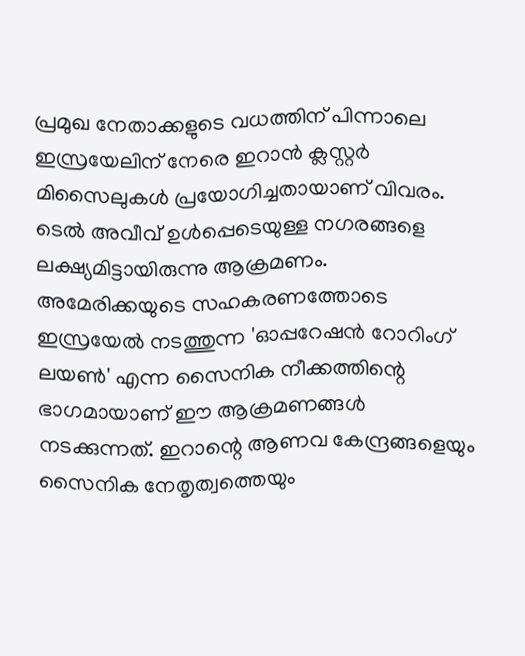പ്രമുഖ നേതാക്കളുടെ വധത്തിന് പിന്നാലെ ഇസ്രയേലിന് നേരെ ഇറാൻ ക്ലസ്റ്റർ മിസൈലുകൾ പ്രയോഗിച്ചതായാണ് വിവരം.
ടെൽ അവീവ് ഉൾപ്പെടെയുള്ള നഗരങ്ങളെ ലക്ഷ്യമിട്ടായിരുന്നു ആക്രമണം. അമേരിക്കയുടെ സഹകരണത്തോടെ ഇസ്രയേൽ നടത്തുന്ന 'ഓപ്പറേഷൻ റോറിംഗ് ലയൺ' എന്ന സൈനിക നീക്കത്തിന്റെ ഭാഗമായാണ് ഈ ആക്രമണങ്ങൾ നടക്കുന്നത്. ഇറാന്റെ ആണവ കേന്ദ്രങ്ങളെയും സൈനിക നേതൃത്വത്തെയും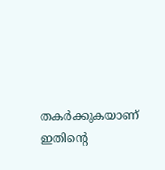തകർക്കുകയാണ് ഇതിന്റെ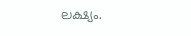ലക്ഷ്യം.